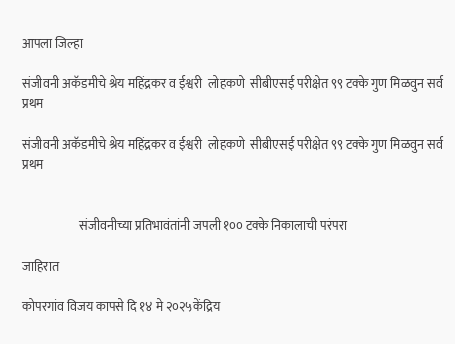आपला जिल्हा

संजीवनी अकॅडमीचे श्रेय महिंद्रकर व ईश्वरी  लोहकणे  सीबीएसई परीक्षेत ९९ टक्के गुण मिळवुन सर्व प्रथम

संजीवनी अकॅडमीचे श्रेय महिंद्रकर व ईश्वरी  लोहकणे  सीबीएसई परीक्षेत ९९ टक्के गुण मिळवुन सर्व प्रथम


                       संजीवनीच्या प्रतिभावंतांनी जपली १०० टक्के निकालाची परंपरा

जाहिरात

कोपरगांव विजय कापसे दि १४ मे २०२५केंद्रिय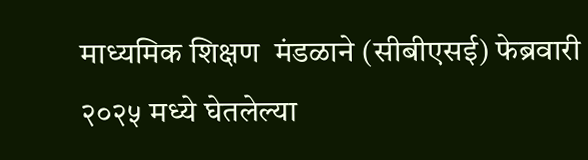माध्यमिक शिक्षण  मंडळाने (सीबीएसई) फेब्रवारी २०२५ मध्ये घेतलेल्या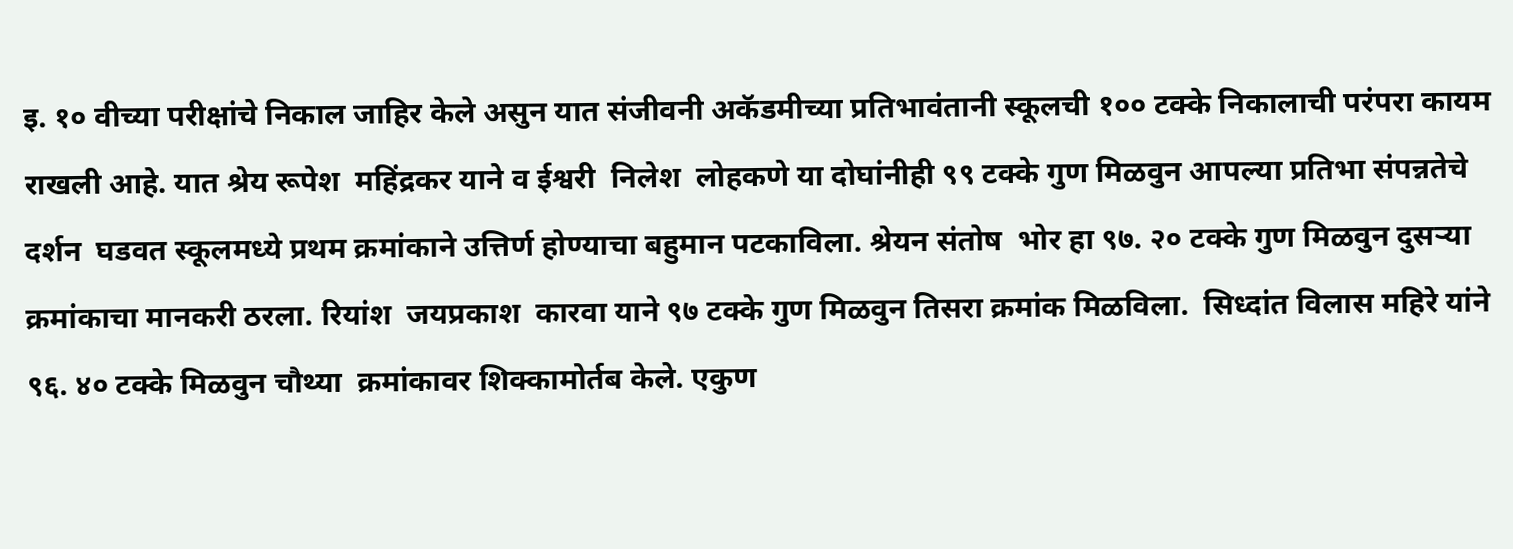इ. १० वीच्या परीक्षांचे निकाल जाहिर केले असुन यात संजीवनी अकॅडमीच्या प्रतिभावंतानी स्कूलची १०० टक्के निकालाची परंपरा कायम राखली आहे. यात श्रेय रूपेश  महिंद्रकर याने व ईश्वरी  निलेश  लोहकणे या दोघांनीही ९९ टक्के गुण मिळवुन आपल्या प्रतिभा संपन्नतेचे दर्शन  घडवत स्कूलमध्ये प्रथम क्रमांकाने उत्तिर्ण होण्याचा बहुमान पटकाविला. श्रेयन संतोष  भोर हा ९७. २० टक्के गुण मिळवुन दुसऱ्या  क्रमांकाचा मानकरी ठरला. रियांश  जयप्रकाश  कारवा याने ९७ टक्के गुण मिळवुन तिसरा क्रमांक मिळविला.  सिध्दांत विलास महिरे यांने ९६. ४० टक्के मिळवुन चौथ्या  क्रमांकावर शिक्कामोर्तब केले. एकुण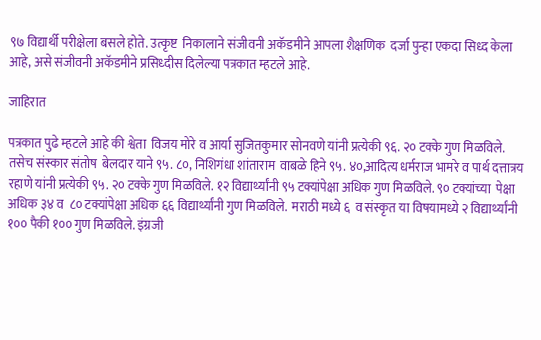९७ विद्यार्थी परीक्षेला बसले होते. उत्कृष्ट  निकालाने संजीवनी अकॅडमीने आपला शैक्षणिक  दर्जा पुन्हा एकदा सिध्द केला आहे, असे संजीवनी अकॅडमीने प्रसिध्दीस दिलेल्या पत्रकात म्हटले आहे.

जाहिरात

पत्रकात पुढे म्हटले आहे की श्वेता  विजय मोरे व आर्या सुजितकुमार सोनवणे यांनी प्रत्येकी ९६. २० टक्के गुण मिळविले. तसेच संस्कार संतोष  बेलदार याने ९५. ८०, निशिगंधा शांताराम  वाबळे हिने ९५. ४०,आदित्य धर्मराज भामरे व पार्थ दत्तात्रय रहाणे यांनी प्रत्येकी ९५. २० टक्के गुण मिळविले. १२ विद्यार्थ्यांनी ९५ टक्यांपेक्षा अधिक गुण मिळविले. ९० टक्यांच्या  पेक्षा अधिक ३४ व  ८० टक्यांपेक्षा अधिक ६६ विद्यार्थ्यांनी गुण मिळविले.  मराठी मध्ये ६  व संस्कृत या विषयामध्ये २ विद्यार्थ्यांनी १०० पैकी १०० गुण मिळविले. इंग्रजी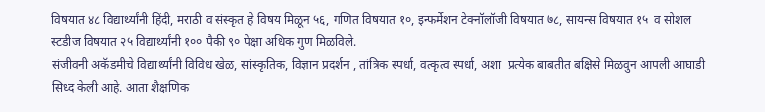विषयात ४८ विद्यार्थ्यांनी हिंदी, मराठी व संस्कृत हे विषय मिळून ५६, गणित विषयात १०, इन्फर्मेशन टेक्नॉलॉजी विषयात ७८, सायन्स विषयात १५  व सोशल स्टडीज विषयात २५ विद्यार्थ्यांनी १०० पैकी ९० पेक्षा अधिक गुण मिळविले.
संजीवनी अकॅडमीचे विद्यार्थ्यांनी विविध खेळ, सांस्कृतिक, विज्ञान प्रदर्शन , तांत्रिक स्पर्धा, वत्कृत्व स्पर्धा, अशा  प्रत्येक बाबतीत बक्षिसे मिळवुन आपली आघाडी सिध्द केली आहे. आता शैक्षणिक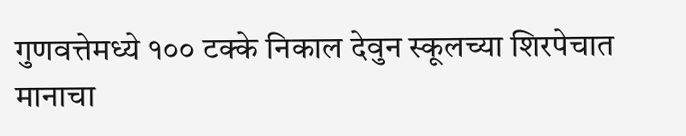गुणवत्तेमध्ये १०० टक्के निकाल देवुन स्कूलच्या शिरपेचात मानाचा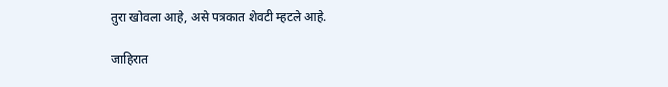तुरा खोवला आहे, असे पत्रकात शेवटी म्हटले आहे.

जाहिरात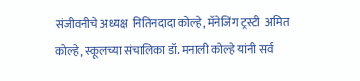संजीवनीचे अध्यक्ष  नितिनदादा कोल्हे, मॅनेजिंग ट्रस्टी  अमित कोल्हे, स्कूलच्या संचालिका डॉ. मनाली कोल्हे यांनी सर्व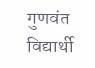गुणवंत विद्यार्थी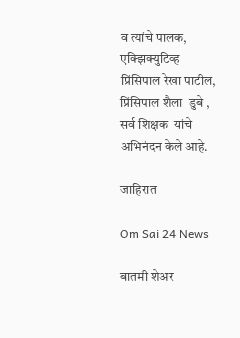व त्यांचे पालक, एक्झिक्युटिव्ह  प्रिंसिपाल रेखा पाटील, प्रिंसिपाल शैला  डुबे , सर्व शिक्षक  यांचे अभिनंदन केले आहे.

जाहिरात

Om Sai 24 News

बातमी शेअर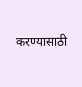करण्यासाठी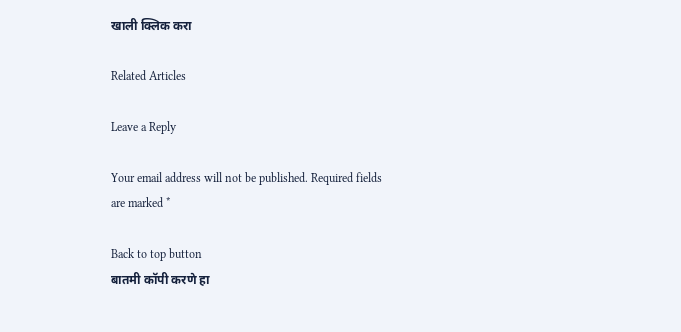खाली क्लिक करा

Related Articles

Leave a Reply

Your email address will not be published. Required fields are marked *

Back to top button
बातमी कॉपी करणे हा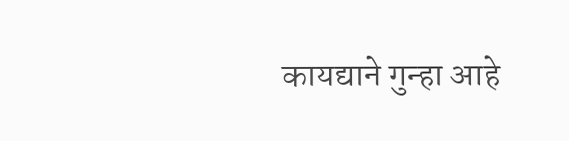कायद्याने गुन्हा आहे